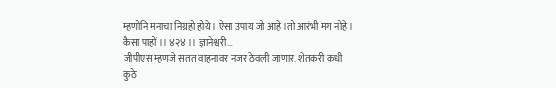म्हणोनि मनाचा निग्रहो होये । ऐसा उपाय जो आहे ।तो आरंभी मग नोहे । कैसा पाहों ।। ४२४ ।। ज्ञानेश्वरी…
जीपीएस म्हणजे सतत वाहनावर नजर ठेवली जाणार. शेतकरी कधी कुठे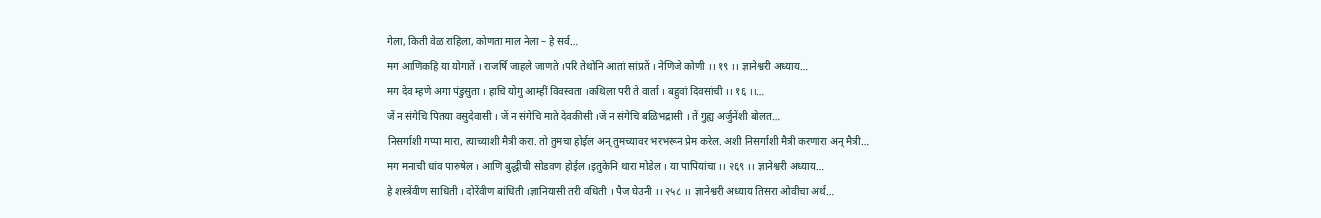गेला, किती वेळ राहिला, कोणता माल नेला – हे सर्व…
मग आणिकहि या योगातें । राजर्षि जाहले जाणते ।परि तेथोनि आतां सांप्रतें । नेणिजे कोणी ।। १९ ।। ज्ञानेश्वरी अध्याय…
मग देव म्हणे अगा पंडुसुता । हाचि योगु आम्हीं विवस्वता ।कथिला परी ते वार्ता । बहुवां दिवसांची ।। १६ ।।…
जें न संगेचि पितया वसुदेवासी । जें न संगेचि माते देवकीसी ।जें न संगेचि बळिभद्रासी । तें गुह्य अर्जुनेंशी बोलत…
निसर्गाशी गप्पा मारा, त्याच्याशी मैत्री करा. तो तुमचा होईल अन् तुमच्यावर भरभरून प्रेम करेल. अशी निसर्गाशी मैत्री करणारा अन् मैत्री…
मग मनाची धांव पारुषेल । आणि बुद्धीची सोडवण होईल ।इतुकेनि थारा मोडेल । या पापियांचा ।। २६९ ।। ज्ञानेश्वरी अध्याय…
हे शस्त्रेंवीण साधिती । दोरेंवीण बांधिती ।ज्ञानियासी तरी वधिती । पैज घेउनी ।। २५८ ।। ज्ञानेश्वरी अध्याय तिसरा ओवीचा अर्थ…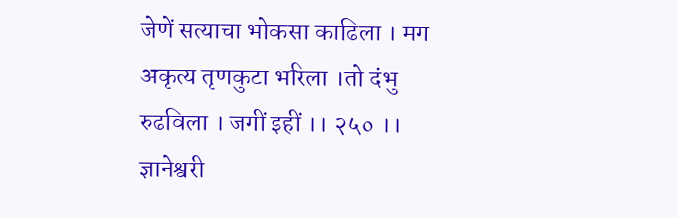जेणें सत्याचा भोकसा काढिला । मग अकृत्य तृणकुटा भरिला ।तो दंभु रुढविला । जगीं इहीं ।। २५० ।। ज्ञानेश्वरी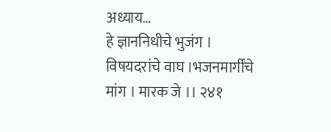अध्याय…
हे ज्ञाननिधीचे भुजंग । विषयदरांचे वाघ ।भजनमार्गींचे मांग । मारक जे ।। २४१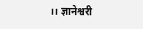।। ज्ञानेश्वरी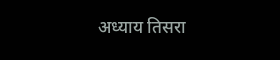अध्याय तिसरा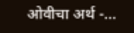ओवीचा अर्थ -…